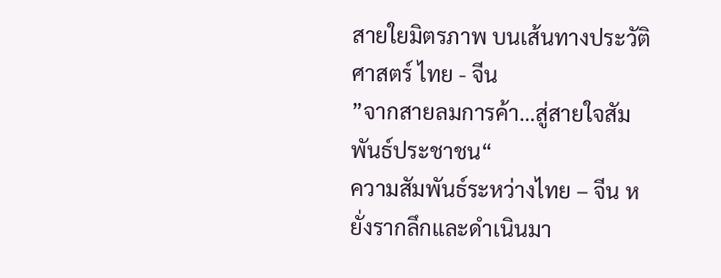สายใยมิตรภาพ บนเส้นทางประวัติศาสตร์ ไทย - จีน
”จากสายลมการค้า…สู่สายใจสัมพันธ์ประชาชน“
ความสัมพันธ์ระหว่างไทย – จีน หยั่งรากลึกและดำเนินมา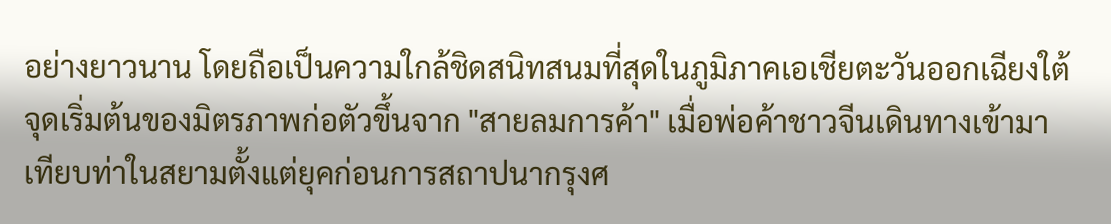อย่างยาวนาน โดยถือเป็นความใกล้ชิดสนิทสนมที่สุดในภูมิภาคเอเชียตะวันออกเฉียงใต้
จุดเริ่มต้นของมิตรภาพก่อตัวขึ้นจาก "สายลมการค้า" เมื่อพ่อค้าชาวจีนเดินทางเข้ามาเทียบท่าในสยามตั้งแต่ยุคก่อนการสถาปนากรุงศ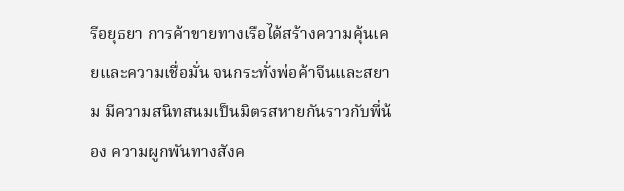รีอยุธยา การค้าขายทางเรือได้สร้างความคุ้นเคยและความเชื่อมั่น จนกระทั่งพ่อค้าจีนและสยาม มีความสนิทสนมเป็นมิตรสหายกันราวกับพี่น้อง ความผูกพันทางสังค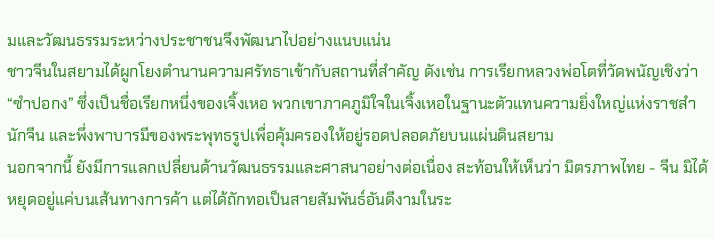มและวัฒนธรรมระหว่างประชาชนจึงพัฒนาไปอย่างแนบแน่น
ชาวจีนในสยามได้ผูกโยงตำนานความศรัทธาเข้ากับสถานที่สำคัญ ดังเช่น การเรียกหลวงพ่อโตที่วัดพนัญเชิงว่า “ซำปอกง” ซึ่งเป็นชื่อเรียกหนึ่งของเจิ้งเหอ พวกเขาภาคภูมิใจในเจิ้งเหอในฐานะตัวแทนความยิ่งใหญ่แห่งราชสำนักจีน และพึ่งพาบารมีของพระพุทธรูปเพื่อคุ้มครองให้อยู่รอดปลอดภัยบนแผ่นดินสยาม
นอกจากนี้ ยังมีการแลกเปลี่ยนด้านวัฒนธรรมและศาสนาอย่างต่อเนื่อง สะท้อนให้เห็นว่า มิตรภาพไทย - จีน มิได้หยุดอยู่แค่บนเส้นทางการค้า แต่ได้ถักทอเป็นสายสัมพันธ์อันดีงามในระ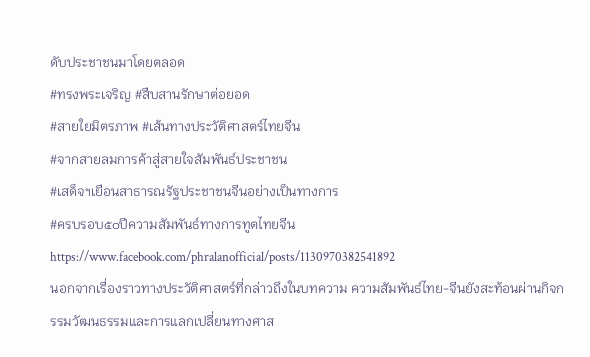ดับประชาชนมาโดยตลอด
#ทรงพระเจริญ #สืบสานรักษาต่อยอด
#สายใยมิตรภาพ #เส้นทางประวัติศาสตร์ไทยจีน
#จากสายลมการค้าสู่สายใจสัมพันธ์ประชาชน
#เสด็จฯเยือนสาธารณรัฐประชาชนจีนอย่างเป็นทางการ
#ครบรอบ๕๐ปีความสัมพันธ์ทางการทูตไทยจีน
https://www.facebook.com/phralanofficial/posts/1130970382541892
นอกจากเรื่องราวทางประวัติศาสตร์ที่กล่าวถึงในบทความ ความสัมพันธ์ไทย-จีนยังสะท้อนผ่านกิจกรรมวัฒนธรรมและการแลกเปลี่ยนทางศาส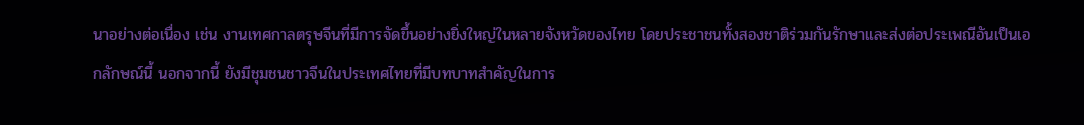นาอย่างต่อเนื่อง เช่น งานเทศกาลตรุษจีนที่มีการจัดขึ้นอย่างยิ่งใหญ่ในหลายจังหวัดของไทย โดยประชาชนทั้งสองชาติร่วมกันรักษาและส่งต่อประเพณีอันเป็นเอกลักษณ์นี้ นอกจากนี้ ยังมีชุมชนชาวจีนในประเทศไทยที่มีบทบาทสำคัญในการ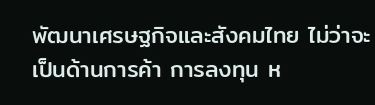พัฒนาเศรษฐกิจและสังคมไทย ไม่ว่าจะเป็นด้านการค้า การลงทุน ห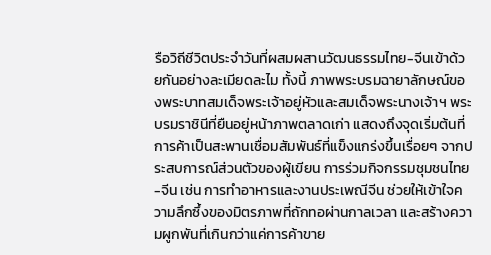รือวิถีชีวิตประจำวันที่ผสมผสานวัฒนธรรมไทย-จีนเข้าด้วยกันอย่างละเมียดละไม ทั้งนี้ ภาพพระบรมฉายาลักษณ์ของพระบาทสมเด็จพระเจ้าอยู่หัวและสมเด็จพระนางเจ้าฯ พระบรมราชินีที่ยืนอยู่หน้าภาพตลาดเก่า แสดงถึงจุดเริ่มต้นที่การค้าเป็นสะพานเชื่อมสัมพันธ์ที่แข็งแกร่งขึ้นเรื่อยๆ จากประสบการณ์ส่วนตัวของผู้เขียน การร่วมกิจกรรมชุมชนไทย-จีน เช่น การทำอาหารและงานประเพณีจีน ช่วยให้เข้าใจความลึกซึ้งของมิตรภาพที่ถักทอผ่านกาลเวลา และสร้างความผูกพันที่เกินกว่าแค่การค้าขาย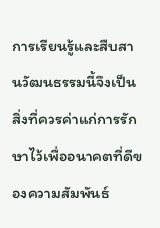การเรียนรู้และสืบสานวัฒนธรรมนี้จึงเป็นสิ่งที่ควรค่าแก่การรักษาไว้เพื่ออนาคตที่ดีของความสัมพันธ์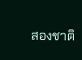สองชาติ